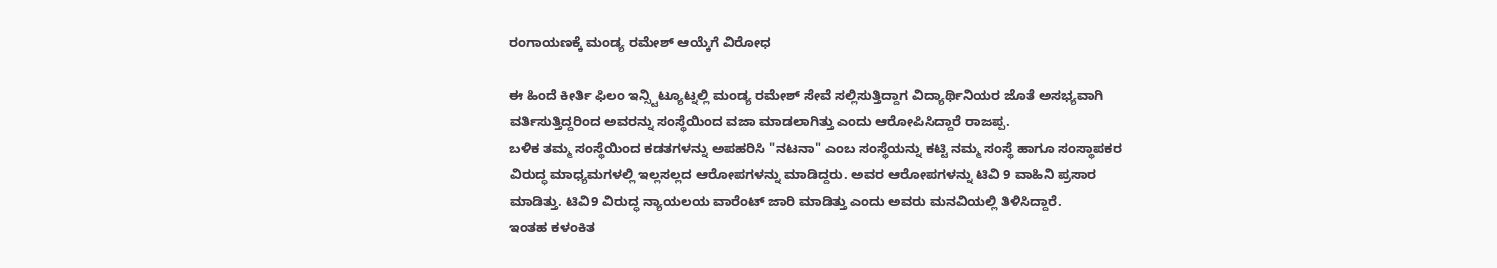ರಂಗಾಯಣಕ್ಕೆ ಮಂಡ್ಯ ರಮೇಶ್ ಆಯ್ಕೆಗೆ ವಿರೋಧ

ಈ ಹಿಂದೆ ಕೀರ್ತಿ ಫಿಲಂ ಇನ್ಸ್ಟಿಟ್ಯೂಟ್ನಲ್ಲಿ ಮಂಡ್ಯ ರಮೇಶ್ ಸೇವೆ ಸಲ್ಲಿಸುತ್ತಿದ್ದಾಗ ವಿದ್ಯಾರ್ಥಿನಿಯರ ಜೊತೆ ಅಸಭ್ಯವಾಗಿ ವರ್ತಿಸುತ್ತಿದ್ದರಿಂದ ಅವರನ್ನು ಸಂಸ್ಥೆಯಿಂದ ವಜಾ ಮಾಡಲಾಗಿತ್ತು ಎಂದು ಆರೋಪಿಸಿದ್ದಾರೆ ರಾಜಪ್ಪ.
ಬಳಿಕ ತಮ್ಮ ಸಂಸ್ಥೆಯಿಂದ ಕಡತಗಳನ್ನು ಅಪಹರಿಸಿ "ನಟನಾ" ಎಂಬ ಸಂಸ್ಥೆಯನ್ನು ಕಟ್ಟಿ ನಮ್ಮ ಸಂಸ್ಥೆ ಹಾಗೂ ಸಂಸ್ಥಾಪಕರ ವಿರುದ್ಧ ಮಾಧ್ಯಮಗಳಲ್ಲಿ ಇಲ್ಲಸಲ್ಲದ ಆರೋಪಗಳನ್ನು ಮಾಡಿದ್ದರು. ಅವರ ಆರೋಪಗಳನ್ನು ಟಿವಿ 9 ವಾಹಿನಿ ಪ್ರಸಾರ ಮಾಡಿತ್ತು. ಟಿವಿ9 ವಿರುದ್ಧ ನ್ಯಾಯಲಯ ವಾರೆಂಟ್ ಜಾರಿ ಮಾಡಿತ್ತು ಎಂದು ಅವರು ಮನವಿಯಲ್ಲಿ ತಿಳಿಸಿದ್ದಾರೆ.
ಇಂತಹ ಕಳಂಕಿತ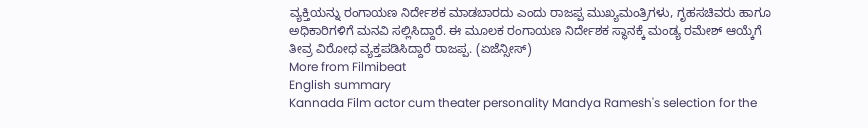ವ್ಯಕ್ತಿಯನ್ನು ರಂಗಾಯಣ ನಿರ್ದೇಶಕ ಮಾಡಬಾರದು ಎಂದು ರಾಜಪ್ಪ ಮುಖ್ಯಮಂತ್ರಿಗಳು, ಗೃಹಸಚಿವರು ಹಾಗೂ ಅಧಿಕಾರಿಗಳಿಗೆ ಮನವಿ ಸಲ್ಲಿಸಿದ್ದಾರೆ. ಈ ಮೂಲಕ ರಂಗಾಯಣ ನಿರ್ದೇಶಕ ಸ್ಥಾನಕ್ಕೆ ಮಂಡ್ಯ ರಮೇಶ್ ಆಯ್ಕೆಗೆ ತೀವ್ರ ವಿರೋಧ ವ್ಯಕ್ತಪಡಿಸಿದ್ದಾರೆ ರಾಜಪ್ಪ. (ಏಜೆನ್ಸೀಸ್)
More from Filmibeat
English summary
Kannada Film actor cum theater personality Mandya Ramesh's selection for the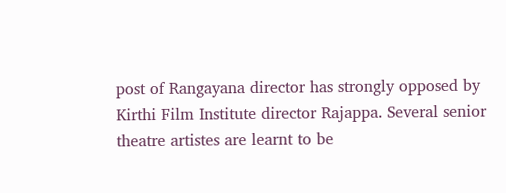post of Rangayana director has strongly opposed by Kirthi Film Institute director Rajappa. Several senior theatre artistes are learnt to be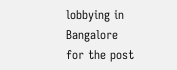lobbying in Bangalore for the post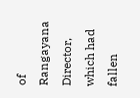of Rangayana Director, which had fallen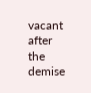vacant after the demise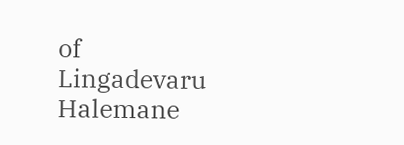of Lingadevaru Halemane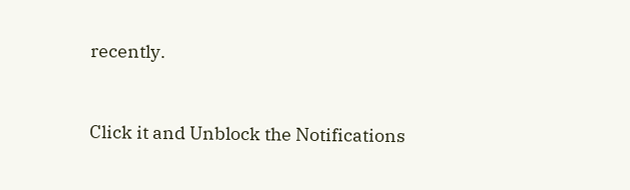recently.


Click it and Unblock the Notifications